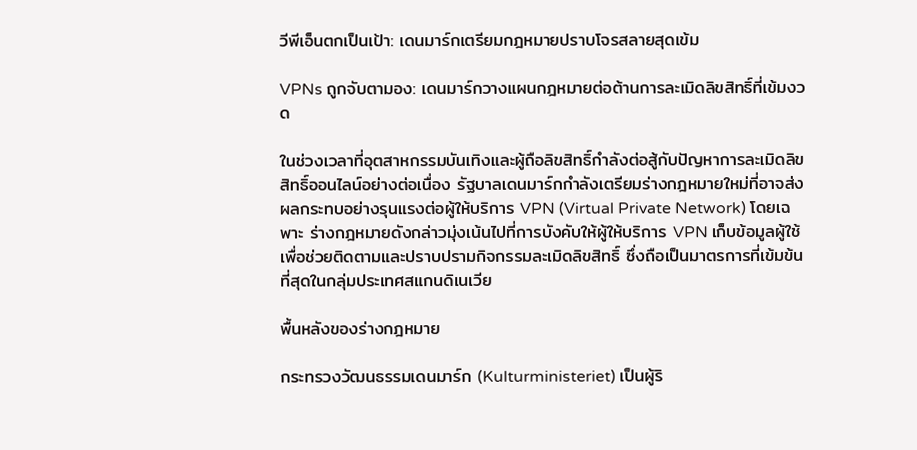วีพีเอ็นตกเป็นเป้า: เดนมาร์กเตรียมกฎหมายปราบโจรสลายสุดเข้ม

VPNs ถูกจับตามอง: เดนมาร์กวางแผนกฎหมายต่อต้านการละเมิดลิขสิทธิ์ที่เข้มงวด

ในช่วงเวลาที่อุตสาหกรรมบันเทิงและผู้ถือลิขสิทธิ์กำลังต่อสู้กับปัญหาการละเมิดลิขสิทธิ์ออนไลน์อย่างต่อเนื่อง รัฐบาลเดนมาร์กกำลังเตรียมร่างกฎหมายใหม่ที่อาจส่งผลกระทบอย่างรุนแรงต่อผู้ให้บริการ VPN (Virtual Private Network) โดยเฉพาะ ร่างกฎหมายดังกล่าวมุ่งเน้นไปที่การบังคับให้ผู้ให้บริการ VPN เก็บข้อมูลผู้ใช้เพื่อช่วยติดตามและปราบปรามกิจกรรมละเมิดลิขสิทธิ์ ซึ่งถือเป็นมาตรการที่เข้มข้นที่สุดในกลุ่มประเทศสแกนดิเนเวีย

พื้นหลังของร่างกฎหมาย

กระทรวงวัฒนธรรมเดนมาร์ก (Kulturministeriet) เป็นผู้ริ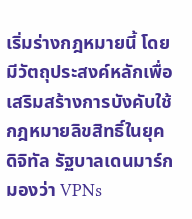เริ่มร่างกฎหมายนี้ โดยมีวัตถุประสงค์หลักเพื่อเสริมสร้างการบังคับใช้กฎหมายลิขสิทธิ์ในยุคดิจิทัล รัฐบาลเดนมาร์กมองว่า VPNs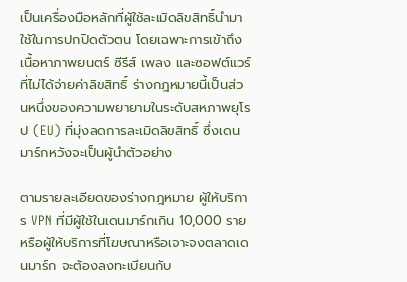เป็นเครื่องมือหลักที่ผู้ใช้ละเมิดลิขสิทธิ์นำมาใช้ในการปกปิดตัวตน โดยเฉพาะการเข้าถึงเนื้อหาภาพยนตร์ ซีรีส์ เพลง และซอฟต์แวร์ที่ไม่ได้จ่ายค่าลิขสิทธิ์ ร่างกฎหมายนี้เป็นส่วนหนึ่งของความพยายามในระดับสหภาพยุโรป (EU) ที่มุ่งลดการละเมิดลิขสิทธิ์ ซึ่งเดนมาร์กหวังจะเป็นผู้นำตัวอย่าง

ตามรายละเอียดของร่างกฎหมาย ผู้ให้บริการ VPN ที่มีผู้ใช้ในเดนมาร์กเกิน 10,000 ราย หรือผู้ให้บริการที่โฆษณาหรือเจาะจงตลาดเดนมาร์ก จะต้องลงทะเบียนกับ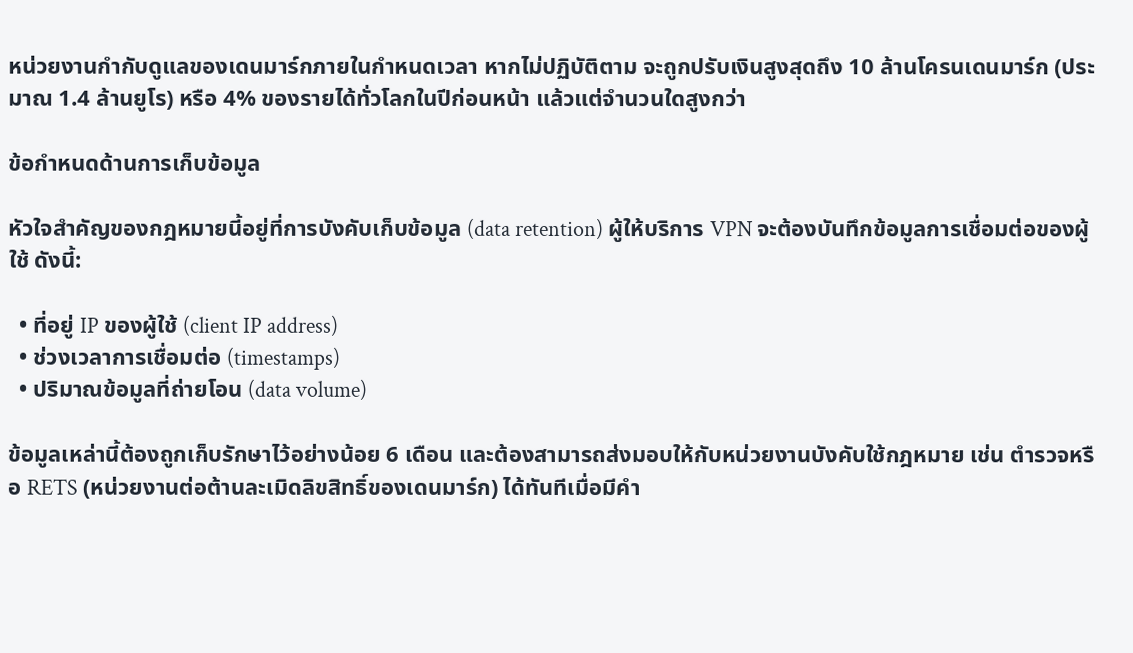หน่วยงานกำกับดูแลของเดนมาร์กภายในกำหนดเวลา หากไม่ปฏิบัติตาม จะถูกปรับเงินสูงสุดถึง 10 ล้านโครนเดนมาร์ก (ประมาณ 1.4 ล้านยูโร) หรือ 4% ของรายได้ทั่วโลกในปีก่อนหน้า แล้วแต่จำนวนใดสูงกว่า

ข้อกำหนดด้านการเก็บข้อมูล

หัวใจสำคัญของกฎหมายนี้อยู่ที่การบังคับเก็บข้อมูล (data retention) ผู้ให้บริการ VPN จะต้องบันทึกข้อมูลการเชื่อมต่อของผู้ใช้ ดังนี้:

  • ที่อยู่ IP ของผู้ใช้ (client IP address)
  • ช่วงเวลาการเชื่อมต่อ (timestamps)
  • ปริมาณข้อมูลที่ถ่ายโอน (data volume)

ข้อมูลเหล่านี้ต้องถูกเก็บรักษาไว้อย่างน้อย 6 เดือน และต้องสามารถส่งมอบให้กับหน่วยงานบังคับใช้กฎหมาย เช่น ตำรวจหรือ RETS (หน่วยงานต่อต้านละเมิดลิขสิทธิ์ของเดนมาร์ก) ได้ทันทีเมื่อมีคำ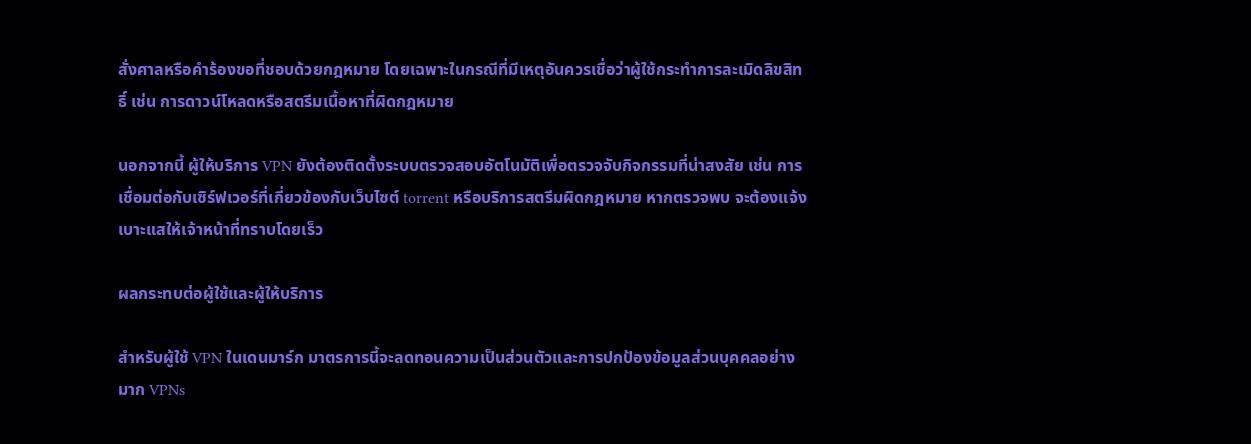สั่งศาลหรือคำร้องขอที่ชอบด้วยกฎหมาย โดยเฉพาะในกรณีที่มีเหตุอันควรเชื่อว่าผู้ใช้กระทำการละเมิดลิขสิทธิ์ เช่น การดาวน์โหลดหรือสตรีมเนื้อหาที่ผิดกฎหมาย

นอกจากนี้ ผู้ให้บริการ VPN ยังต้องติดตั้งระบบตรวจสอบอัตโนมัติเพื่อตรวจจับกิจกรรมที่น่าสงสัย เช่น การเชื่อมต่อกับเซิร์ฟเวอร์ที่เกี่ยวข้องกับเว็บไซต์ torrent หรือบริการสตรีมผิดกฎหมาย หากตรวจพบ จะต้องแจ้งเบาะแสให้เจ้าหน้าที่ทราบโดยเร็ว

ผลกระทบต่อผู้ใช้และผู้ให้บริการ

สำหรับผู้ใช้ VPN ในเดนมาร์ก มาตรการนี้จะลดทอนความเป็นส่วนตัวและการปกป้องข้อมูลส่วนบุคคลอย่างมาก VPNs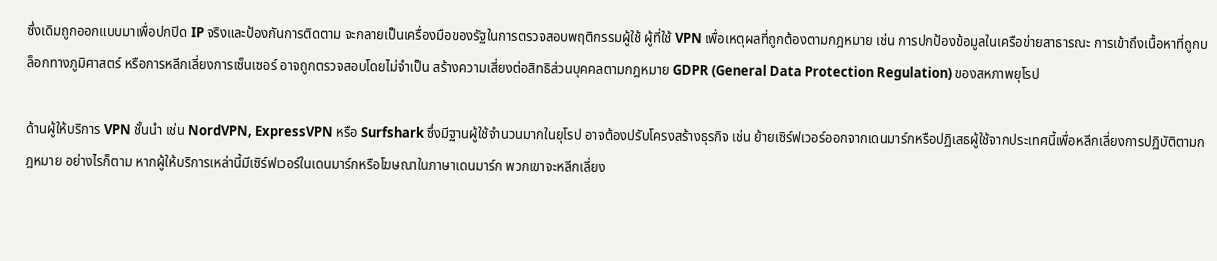ซึ่งเดิมถูกออกแบบมาเพื่อปกปิด IP จริงและป้องกันการติดตาม จะกลายเป็นเครื่องมือของรัฐในการตรวจสอบพฤติกรรมผู้ใช้ ผู้ที่ใช้ VPN เพื่อเหตุผลที่ถูกต้องตามกฎหมาย เช่น การปกป้องข้อมูลในเครือข่ายสาธารณะ การเข้าถึงเนื้อหาที่ถูกบล็อกทางภูมิศาสตร์ หรือการหลีกเลี่ยงการเซ็นเซอร์ อาจถูกตรวจสอบโดยไม่จำเป็น สร้างความเสี่ยงต่อสิทธิส่วนบุคคลตามกฎหมาย GDPR (General Data Protection Regulation) ของสหภาพยุโรป

ด้านผู้ให้บริการ VPN ชั้นนำ เช่น NordVPN, ExpressVPN หรือ Surfshark ซึ่งมีฐานผู้ใช้จำนวนมากในยุโรป อาจต้องปรับโครงสร้างธุรกิจ เช่น ย้ายเซิร์ฟเวอร์ออกจากเดนมาร์กหรือปฏิเสธผู้ใช้จากประเทศนี้เพื่อหลีกเลี่ยงการปฏิบัติตามกฎหมาย อย่างไรก็ตาม หากผู้ให้บริการเหล่านี้มีเซิร์ฟเวอร์ในเดนมาร์กหรือโฆษณาในภาษาเดนมาร์ก พวกเขาจะหลีกเลี่ยง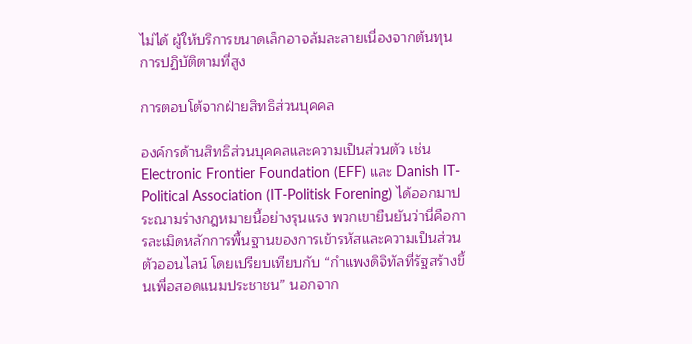ไม่ได้ ผู้ให้บริการขนาดเล็กอาจล้มละลายเนื่องจากต้นทุนการปฏิบัติตามที่สูง

การตอบโต้จากฝ่ายสิทธิส่วนบุคคล

องค์กรด้านสิทธิส่วนบุคคลและความเป็นส่วนตัว เช่น Electronic Frontier Foundation (EFF) และ Danish IT-Political Association (IT-Politisk Forening) ได้ออกมาประณามร่างกฎหมายนี้อย่างรุนแรง พวกเขายืนยันว่านี่คือการละเมิดหลักการพื้นฐานของการเข้ารหัสและความเป็นส่วนตัวออนไลน์ โดยเปรียบเทียบกับ “กำแพงดิจิทัลที่รัฐสร้างขึ้นเพื่อสอดแนมประชาชน” นอกจาก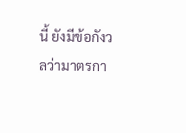นี้ ยังมีข้อกังวลว่ามาตรกา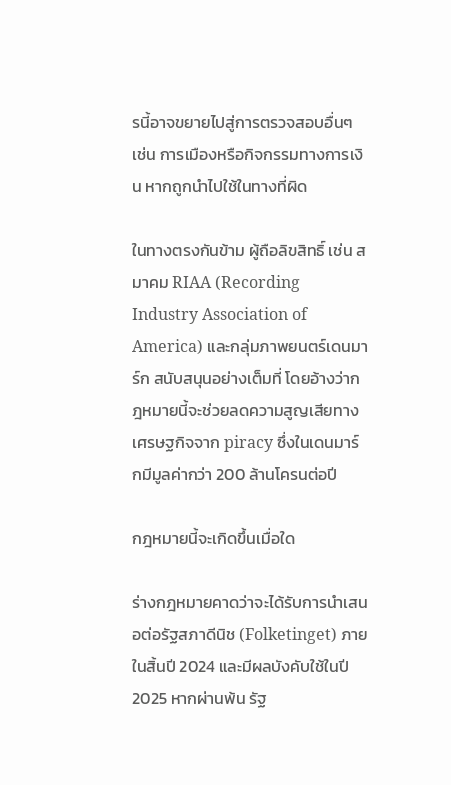รนี้อาจขยายไปสู่การตรวจสอบอื่นๆ เช่น การเมืองหรือกิจกรรมทางการเงิน หากถูกนำไปใช้ในทางที่ผิด

ในทางตรงกันข้าม ผู้ถือลิขสิทธิ์ เช่น สมาคม RIAA (Recording Industry Association of America) และกลุ่มภาพยนตร์เดนมาร์ก สนับสนุนอย่างเต็มที่ โดยอ้างว่ากฎหมายนี้จะช่วยลดความสูญเสียทางเศรษฐกิจจาก piracy ซึ่งในเดนมาร์กมีมูลค่ากว่า 200 ล้านโครนต่อปี

กฎหมายนี้จะเกิดขึ้นเมื่อใด

ร่างกฎหมายคาดว่าจะได้รับการนำเสนอต่อรัฐสภาดีนิช (Folketinget) ภายในสิ้นปี 2024 และมีผลบังคับใช้ในปี 2025 หากผ่านพ้น รัฐ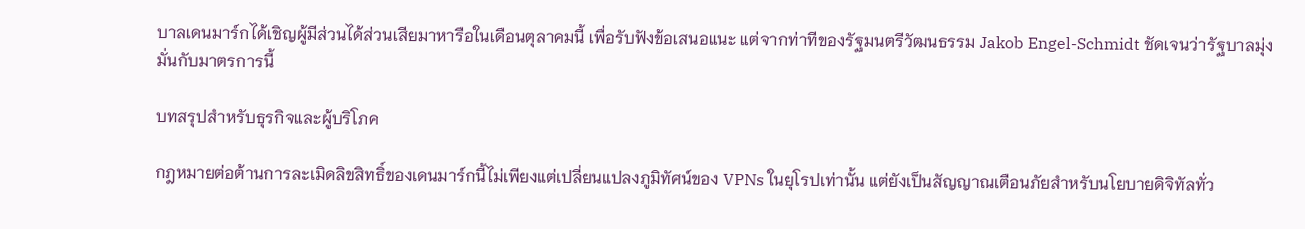บาลเดนมาร์กได้เชิญผู้มีส่วนได้ส่วนเสียมาหารือในเดือนตุลาคมนี้ เพื่อรับฟังข้อเสนอแนะ แต่จากท่าทีของรัฐมนตรีวัฒนธรรม Jakob Engel-Schmidt ชัดเจนว่ารัฐบาลมุ่งมั่นกับมาตรการนี้

บทสรุปสำหรับธุรกิจและผู้บริโภค

กฎหมายต่อต้านการละเมิดลิขสิทธิ์ของเดนมาร์กนี้ไม่เพียงแต่เปลี่ยนแปลงภูมิทัศน์ของ VPNs ในยุโรปเท่านั้น แต่ยังเป็นสัญญาณเตือนภัยสำหรับนโยบายดิจิทัลทั่ว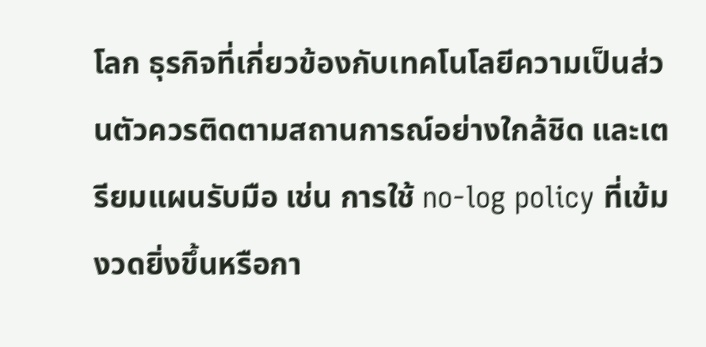โลก ธุรกิจที่เกี่ยวข้องกับเทคโนโลยีความเป็นส่วนตัวควรติดตามสถานการณ์อย่างใกล้ชิด และเตรียมแผนรับมือ เช่น การใช้ no-log policy ที่เข้มงวดยิ่งขึ้นหรือกา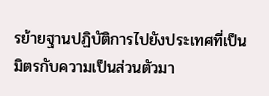รย้ายฐานปฏิบัติการไปยังประเทศที่เป็นมิตรกับความเป็นส่วนตัวมา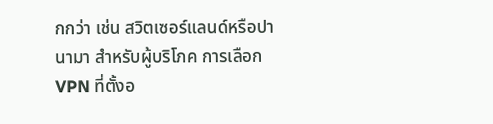กกว่า เช่น สวิตเซอร์แลนด์หรือปานามา สำหรับผู้บริโภค การเลือก VPN ที่ตั้งอ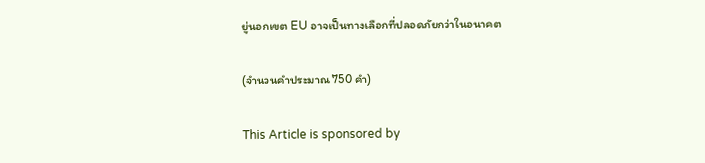ยู่นอกเขต EU อาจเป็นทางเลือกที่ปลอดภัยกว่าในอนาคต

(จำนวนคำประมาณ 750 คำ)

This Article is sponsored by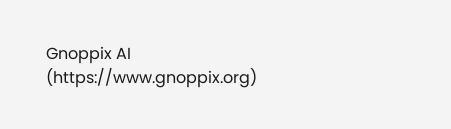Gnoppix AI (https://www.gnoppix.org)